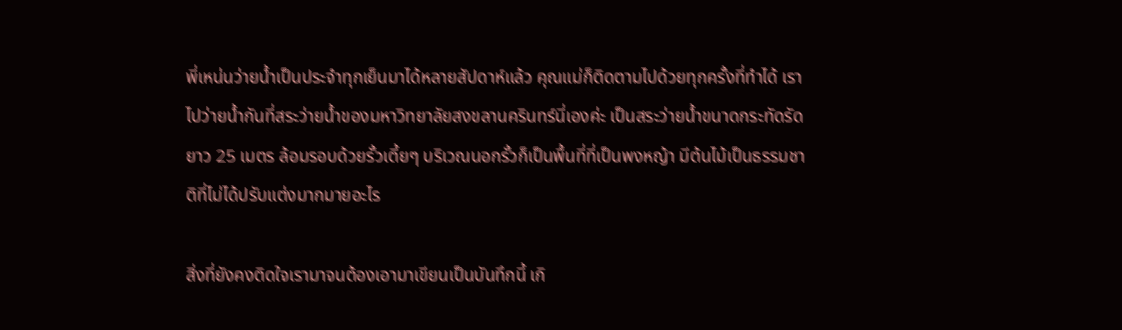พี่เหน่นว่ายน้ำเป็นประจำทุกเย็นมาได้หลายสัปดาห์แล้ว คุณแม่ก็ติดตามไปด้วยทุกครั้งที่ทำได้ เราไปว่ายน้ำกันที่สระว่ายน้ำของมหาวิทยาลัยสงขลานครินทร์นี่เองค่ะ เป็นสระว่ายน้ำขนาดกระทัดรัดยาว 25 เมตร ล้อมรอบด้วยรั้วเตี้ยๆ บริเวณนอกรั้วก็เป็นพื้นที่ที่เป็นพงหญ้า มีต้นไม้เป็นธรรมชาติที่ไม่ได้ปรับแต่งมากมายอะไร

สิ่งที่ยังคงติดใจเรามาจนต้องเอามาเขียนเป็นบันทึกนี้ เกิ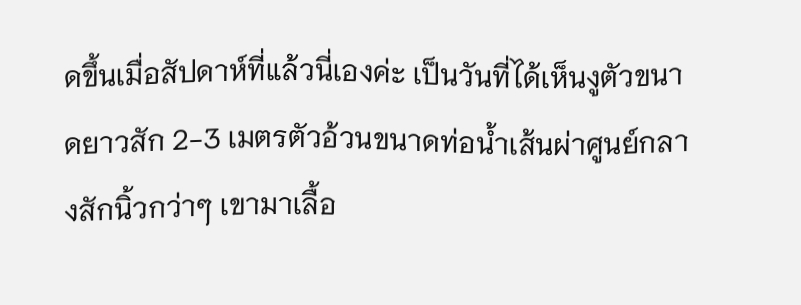ดขึ้นเมื่อสัปดาห์ที่แล้วนี่เองค่ะ เป็นวันที่ได้เห็นงูตัวขนาดยาวสัก 2-3 เมตรตัวอ้วนขนาดท่อน้ำเส้นผ่าศูนย์กลางสักนิ้วกว่าๆ เขามาเลื้อ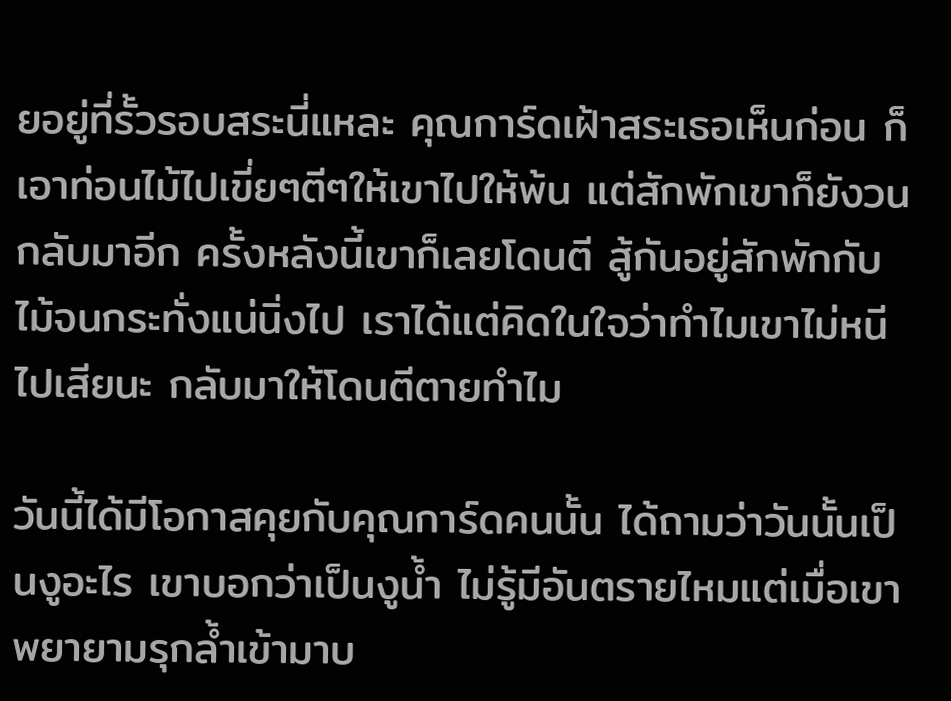ยอยู่ที่รั้วรอบสระนี่แหละ คุณการ์ดเฝ้าสระเธอเห็นก่อน ก็เอาท่อนไม้ไปเขี่ยๆตีๆให้เขาไปให้พ้น แต่สักพักเขาก็ยังวนกลับมาอีก ครั้งหลังนี้เขาก็เลยโดนตี สู้กันอยู่สักพักกับไม้จนกระทั่งแน่นิ่งไป เราได้แต่คิดในใจว่าทำไมเขาไม่หนีไปเสียนะ กลับมาให้โดนตีตายทำไม

วันนี้ได้มีโอกาสคุยกับคุณการ์ดคนนั้น ได้ถามว่าวันนั้นเป็นงูอะไร เขาบอกว่าเป็นงูน้ำ ไม่รู้มีอันตรายไหมแต่เมื่อเขาพยายามรุกล้ำเข้ามาบ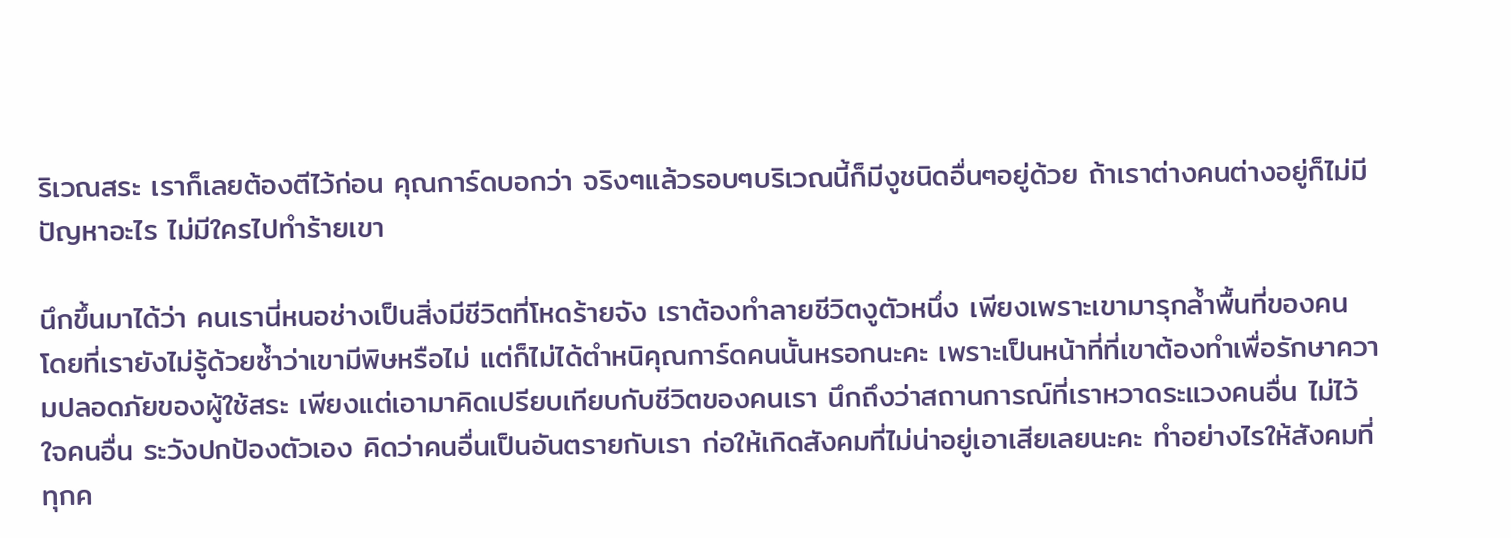ริเวณสระ เราก็เลยต้องตีไว้ก่อน คุณการ์ดบอกว่า จริงๆแล้วรอบๆบริเวณนี้ก็มีงูชนิดอื่นๆอยู่ด้วย ถ้าเราต่างคนต่างอยู่ก็ไม่มีปัญหาอะไร ไม่มีใครไปทำร้ายเขา

นึกขึ้นมาได้ว่า คนเรานี่หนอช่างเป็นสิ่งมีชีวิตที่โหดร้ายจัง เราต้องทำลายชีวิตงูตัวหนึ่ง เพียงเพราะเขามารุกล้ำพื้นที่ของคน โดยที่เรายังไม่รู้ด้วยซ้ำว่าเขามีพิษหรือไม่ แต่ก็ไม่ได้ตำหนิคุณการ์ดคนนั้นหรอกนะคะ เพราะเป็นหน้าที่ที่เขาต้องทำเพื่อรักษาความปลอดภัยของผู้ใช้สระ เพียงแต่เอามาคิดเปรียบเทียบกับชีวิตของคนเรา นึกถึงว่าสถานการณ์ที่เราหวาดระแวงคนอื่น ไม่ไว้ใจคนอื่น ระวังปกป้องตัวเอง คิดว่าคนอื่นเป็นอันตรายกับเรา ก่อให้เกิดสังคมที่ไม่น่าอยู่เอาเสียเลยนะคะ ทำอย่างไรให้สังคมที่ทุกค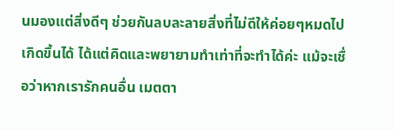นมองแต่สิ่งดีๆ ช่วยกันลบละลายสิ่งที่ไม่ดีให้ค่อยๆหมดไปเกิดขึ้นได้ ได้แต่คิดและพยายามทำเท่าที่จะทำได้ค่ะ แม้จะเชื่อว่าหากเรารักคนอื่น เมตตา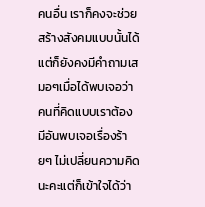คนอื่น เราก็คงจะช่วยสร้างสังคมแบบนั้นได้ แต่ก็ยังคงมีคำถามเสมอๆเมื่อได้พบเจอว่าคนที่คิดแบบเราต้องมีอันพบเจอเรื่องร้ายๆ ไม่เปลี่ยนความคิดนะคะแต่ก็เข้าใจได้ว่า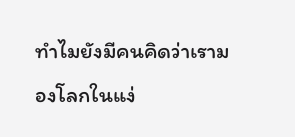ทำไมยังมีคนคิดว่าเรามองโลกในแง่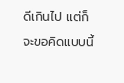ดีเกินไป แต่ก็จะขอคิดแบบนี้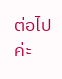ต่อไปค่ะ